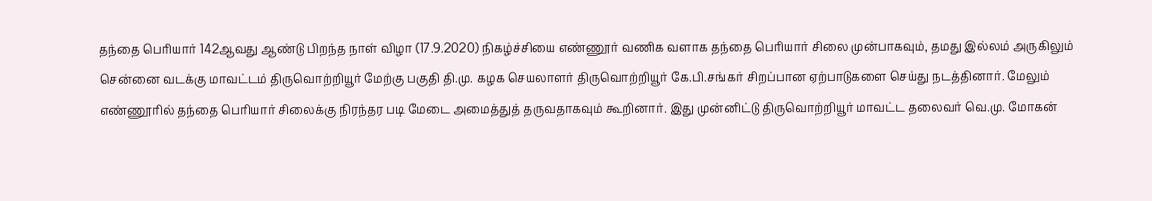தந்தை பெரியார் 142ஆவது ஆண்டு பிறந்த நாள் விழா (17.9.2020) நிகழ்ச்சியை எண்ணூர் வணிக வளாக தந்தை பெரியார் சிலை முன்பாகவும், தமது இல்லம் அருகிலும் சென்னை வடக்கு மாவட்டம் திருவொற்றியூர் மேற்கு பகுதி தி.மு. கழக செயலாளர் திருவொற்றியூர் கே.பி.சங்கர் சிறப்பான ஏற்பாடுகளை செய்து நடத்தினார். மேலும் எண்ணூரில் தந்தை பெரியார் சிலைக்கு நிரந்தர படி மேடை அமைத்துத் தருவதாகவும் கூறினார். இது முன்னிட்டு திருவொற்றியூர் மாவட்ட தலைவர் வெ.மு. மோகன்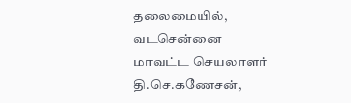தலைமையில், வடசென்னை மாவட்ட செயலாளர் தி.செ.கணேசன்,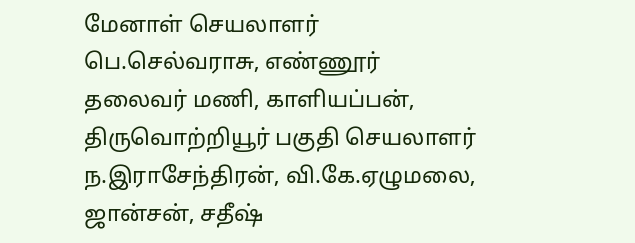மேனாள் செயலாளர் பெ.செல்வராசு, எண்ணூர் தலைவர் மணி, காளியப்பன், திருவொற்றியூர் பகுதி செயலாளர் ந.இராசேந்திரன், வி.கே.ஏழுமலை, ஜான்சன், சதீஷ்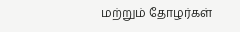மற்றும் தோழர்கள்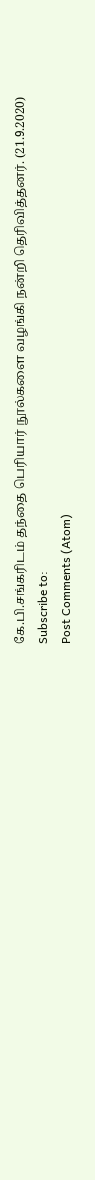கே.பி.சங்கரிடம் தந்தை பெரியார் நூல்களை வழங்கி நன்றி தெரிவித்தனர். (21.9.2020)
Subscribe to:
Post Comments (Atom)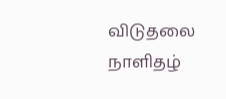விடுதலை நாளிதழ்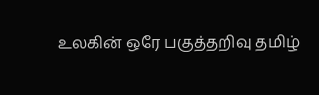உலகின் ஒரே பகுத்தறிவு தமிழ்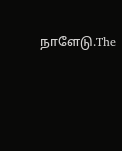நாளேடு.The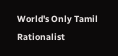World's Only Tamil Rationalist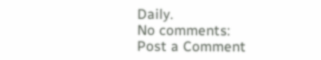Daily.
No comments:
Post a Comment